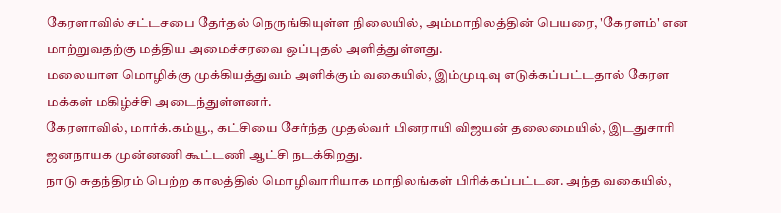கேரளாவில் சட்டசபை தேர்தல் நெருங்கியுள்ள நிலையில், அம்மாநிலத்தின் பெயரை, 'கேரளம்' என மாற்றுவதற்கு மத்திய அமைச்சரவை ஒப்புதல் அளித்துள்ளது.
மலையாள மொழிக்கு முக்கியத்துவம் அளிக்கும் வகையில், இம்முடிவு எடுக்கப்பட்டதால் கேரள மக்கள் மகிழ்ச்சி அடைந்துள்ளனர்.
கேரளாவில், மார்க்.கம்யூ., கட்சியை சேர்ந்த முதல்வர் பினராயி விஜயன் தலைமையில், இடதுசாரி ஜனநாயக முன்னணி கூட்டணி ஆட்சி நடக்கிறது.
நாடு சுதந்திரம் பெற்ற காலத்தில் மொழிவாரியாக மாநிலங்கள் பிரிக்கப்பட்டன. அந்த வகையில்,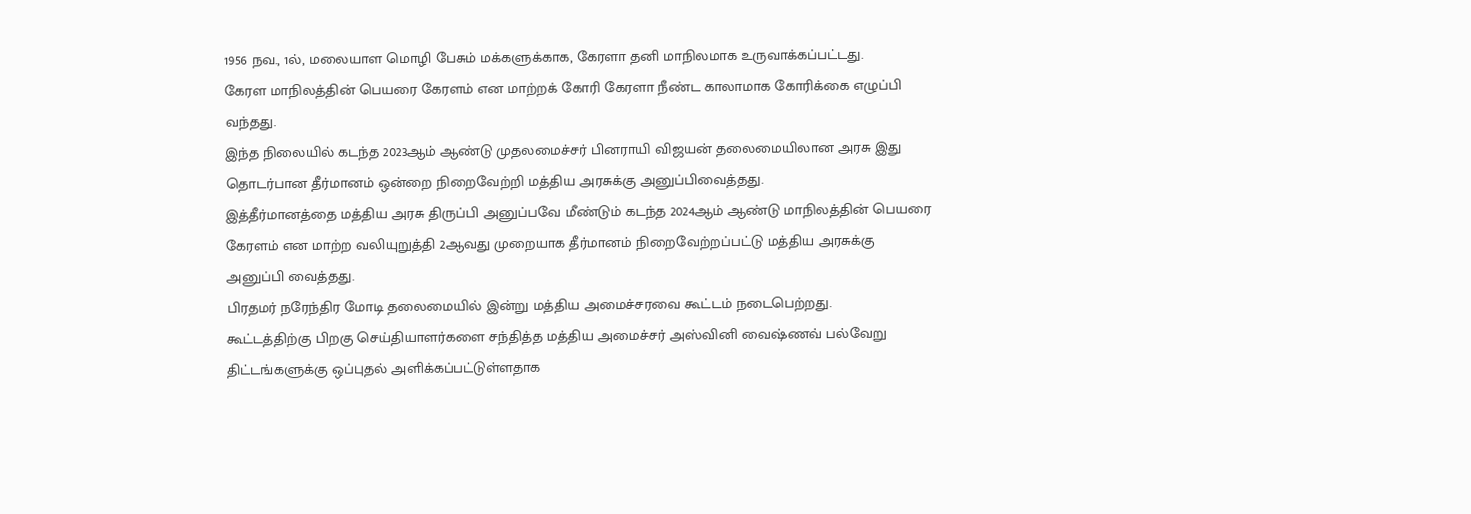1956 நவ., 1ல், மலையாள மொழி பேசும் மக்களுக்காக, கேரளா தனி மாநிலமாக உருவாக்கப்பட்டது.
கேரள மாநிலத்தின் பெயரை கேரளம் என மாற்றக் கோரி கேரளா நீண்ட காலாமாக கோரிக்கை எழுப்பி வந்தது.
இந்த நிலையில் கடந்த 2023ஆம் ஆண்டு முதலமைச்சர் பினராயி விஜயன் தலைமையிலான அரசு இது தொடர்பான தீர்மானம் ஒன்றை நிறைவேற்றி மத்திய அரசுக்கு அனுப்பிவைத்தது.
இத்தீர்மானத்தை மத்திய அரசு திருப்பி அனுப்பவே மீண்டும் கடந்த 2024ஆம் ஆண்டு மாநிலத்தின் பெயரை கேரளம் என மாற்ற வலியுறுத்தி 2ஆவது முறையாக தீர்மானம் நிறைவேற்றப்பட்டு மத்திய அரசுக்கு அனுப்பி வைத்தது.
பிரதமர் நரேந்திர மோடி தலைமையில் இன்று மத்திய அமைச்சரவை கூட்டம் நடைபெற்றது.
கூட்டத்திற்கு பிறகு செய்தியாளர்களை சந்தித்த மத்திய அமைச்சர் அஸ்வினி வைஷ்ணவ் பல்வேறு திட்டங்களுக்கு ஒப்புதல் அளிக்கப்பட்டுள்ளதாக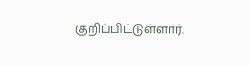குறிப்பிட்டுள்ளார்.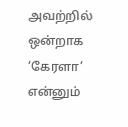அவற்றில் ஒன்றாக ‘கேரளா’ என்னும்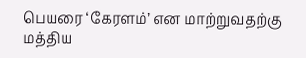பெயரை ‘கேரளம்’ என மாற்றுவதற்கு மத்திய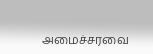அமைச்சரவை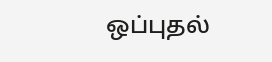ஒப்புதல்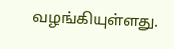வழங்கியுள்ளது.